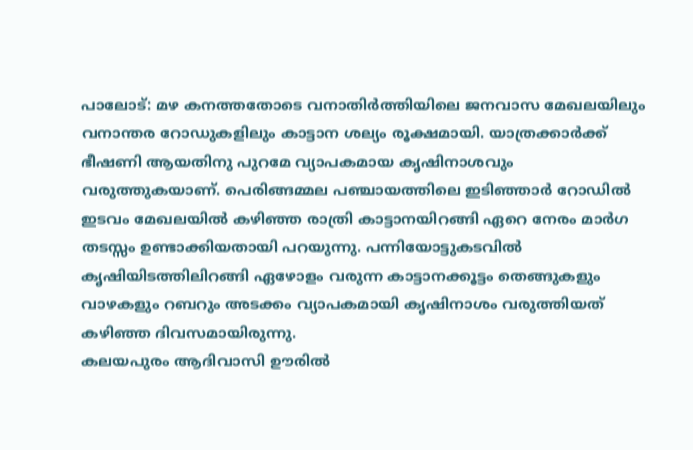പാലോട്: മഴ കനത്തതോടെ വനാതിർത്തിയിലെ ജനവാസ മേഖലയിലും വനാന്തര റോഡുകളിലും കാട്ടാന ശല്യം രൂക്ഷമായി. യാത്രക്കാർക്ക് ഭീഷണി ആയതിനു പുറമേ വ്യാപകമായ കൃഷിനാശവും വരുത്തുകയാണ്. പെരിങ്ങമ്മല പഞ്ചായത്തിലെ ഇടിഞ്ഞാർ റോഡിൽ ഇടവം മേഖലയിൽ കഴിഞ്ഞ രാത്രി കാട്ടാനയിറങ്ങി ഏറെ നേരം മാർഗ തടസ്സം ഉണ്ടാക്കിയതായി പറയുന്നു. പന്നിയോട്ടുകടവിൽ കൃഷിയിടത്തിലിറങ്ങി ഏഴോളം വരുന്ന കാട്ടാനക്കൂട്ടം തെങ്ങുകളും വാഴകളും റബറും അടക്കം വ്യാപകമായി കൃഷിനാശം വരുത്തിയത് കഴിഞ്ഞ ദിവസമായിരുന്നു.
കലയപുരം ആദിവാസി ഊരിൽ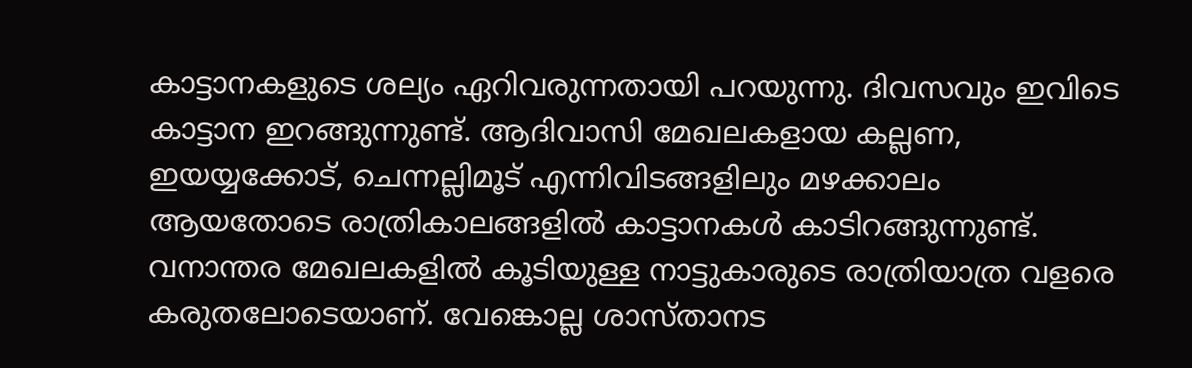കാട്ടാനകളുടെ ശല്യം ഏറിവരുന്നതായി പറയുന്നു. ദിവസവും ഇവിടെ കാട്ടാന ഇറങ്ങുന്നുണ്ട്. ആദിവാസി മേഖലകളായ കല്ലണ, ഇയയ്യക്കോട്, ചെന്നല്ലിമൂട് എന്നിവിടങ്ങളിലും മഴക്കാലം ആയതോടെ രാത്രികാലങ്ങളിൽ കാട്ടാനകൾ കാടിറങ്ങുന്നുണ്ട്. വനാന്തര മേഖലകളിൽ കൂടിയുള്ള നാട്ടുകാരുടെ രാത്രിയാത്ര വളരെ കരുതലോടെയാണ്. വേങ്കൊല്ല ശാസ്താനട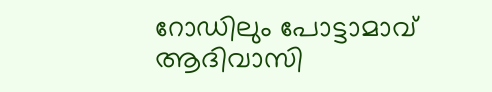റോഡിലും പോട്ടാമാവ് ആദിവാസി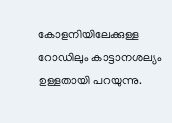കോളനിയിലേക്കുള്ള റോഡിലും കാട്ടാനശല്യം ഉള്ളതായി പറയുന്നു.